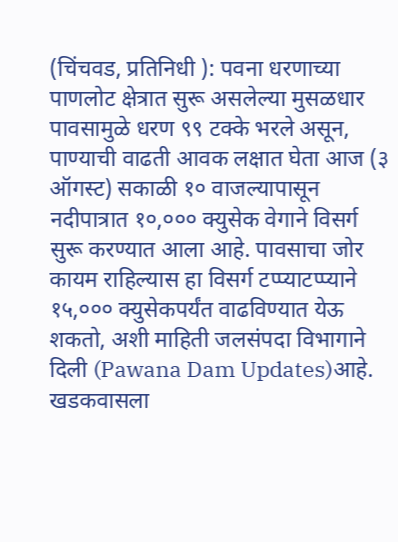(चिंचवड, प्रतिनिधी ): पवना धरणाच्या पाणलोट क्षेत्रात सुरू असलेल्या मुसळधार पावसामुळे धरण ९९ टक्के भरले असून, पाण्याची वाढती आवक लक्षात घेता आज (३ ऑगस्ट) सकाळी १० वाजल्यापासून नदीपात्रात १०,००० क्युसेक वेगाने विसर्ग सुरू करण्यात आला आहे. पावसाचा जोर कायम राहिल्यास हा विसर्ग टप्प्याटप्प्याने १५,००० क्युसेकपर्यंत वाढविण्यात येऊ शकतो, अशी माहिती जलसंपदा विभागाने दिली (Pawana Dam Updates)आहे.
खडकवासला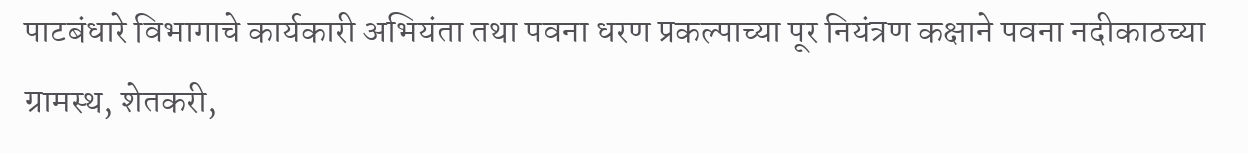पाटबंधारे विभागाचे कार्यकारी अभियंता तथा पवना धरण प्रकल्पाच्या पूर नियंत्रण कक्षाने पवना नदीकाठच्या ग्रामस्थ, शेतकरी,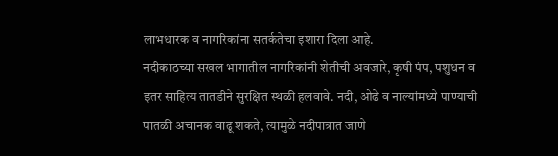लाभधारक व नागरिकांना सतर्कतेचा इशारा दिला आहे.
नदीकाठच्या सखल भागातील नागरिकांनी शेतीची अवजारे, कृषी पंप, पशुधन व इतर साहित्य तातडीने सुरक्षित स्थळी हलवावे. नदी, ओढे व नाल्यांमध्ये पाण्याची पातळी अचानक वाढू शकते, त्यामुळे नदीपात्रात जाणे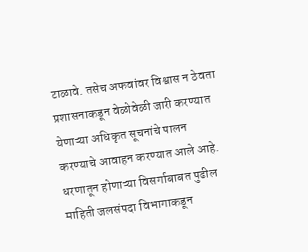टाळावे. तसेच अफवांवर विश्वास न ठेवता प्रशासनाकडून वेळोवेळी जारी करण्यात येणाऱ्या अधिकृत सूचनांचे पालन करण्याचे आवाहन करण्यात आले आहे.
धरणातून होणाऱ्या विसर्गाबाबत पुढील माहिती जलसंपदा विभागाकडून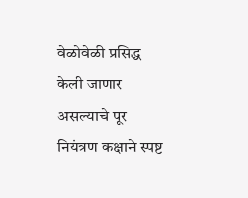वेळोवेळी प्रसिद्ध केली जाणार असल्याचे पूर नियंत्रण कक्षाने स्पष्ट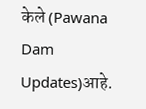केले (Pawana Dam Updates)आहे.